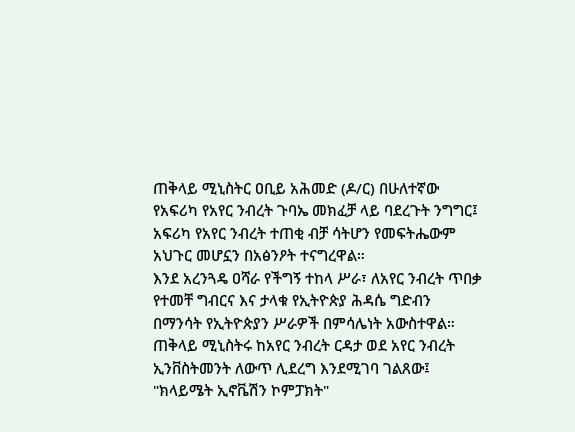ጠቅላይ ሚኒስትር ዐቢይ አሕመድ (ዶ/ር) በሁለተኛው የአፍሪካ የአየር ንብረት ጉባኤ መክፈቻ ላይ ባደረጉት ንግግር፤ አፍሪካ የአየር ንብረት ተጠቂ ብቻ ሳትሆን የመፍትሔውም አህጉር መሆኗን በአፅንዖት ተናግረዋል።
እንደ አረንጓዴ ዐሻራ የችግኝ ተከላ ሥራ፣ ለአየር ንብረት ጥበቃ የተመቸ ግብርና እና ታላቁ የኢትዮጵያ ሕዳሴ ግድብን በማንሳት የኢትዮጵያን ሥራዎች በምሳሌነት አውስተዋል።
ጠቅላይ ሚኒስትሩ ከአየር ንብረት ርዳታ ወደ አየር ንብረት ኢንቨስትመንት ለውጥ ሊደረግ እንደሚገባ ገልጸው፤ "ክላይሜት ኢኖቬሽን ኮምፓክት"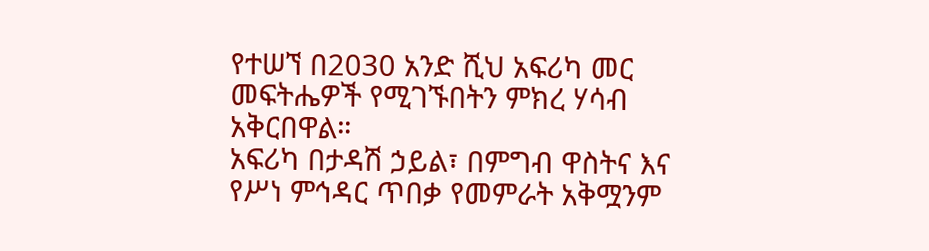የተሠኘ በ2030 አንድ ሺህ አፍሪካ መር መፍትሔዎች የሚገኙበትን ምክረ ሃሳብ አቅርበዋል።
አፍሪካ በታዳሽ ኃይል፣ በምግብ ዋስትና እና የሥነ ምኅዳር ጥበቃ የመምራት አቅሟንም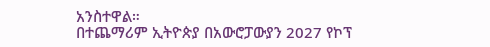አንስተዋል።
በተጨማሪም ኢትዮጵያ በአውሮፓውያን 2027 የኮፕ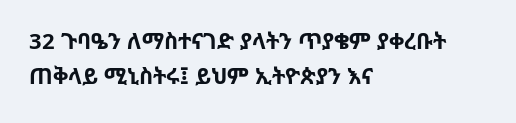32 ጉባዔን ለማስተናገድ ያላትን ጥያቄም ያቀረቡት ጠቅላይ ሚኒስትሩ፤ ይህም ኢትዮጵያን እና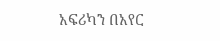አፍሪካን በአየር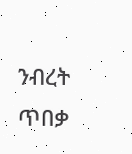ንብረት ጥበቃ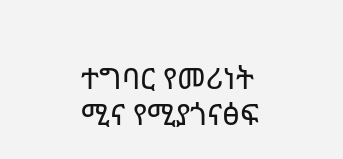ተግባር የመሪነት ሚና የሚያጎናፅፍ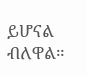ይሆናል ብለዋል።